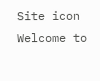Site icon Welcome to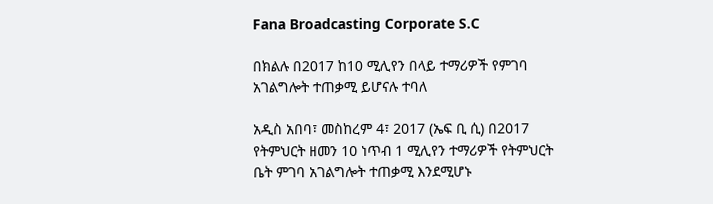Fana Broadcasting Corporate S.C

በክልሉ በ2017 ከ10 ሚሊየን በላይ ተማሪዎች የምገባ አገልግሎት ተጠቃሚ ይሆናሉ ተባለ

አዲስ አበባ፣ መስከረም 4፣ 2017 (ኤፍ ቢ ሲ) በ2017 የትምህርት ዘመን 10 ነጥብ 1 ሚሊየን ተማሪዎች የትምህርት ቤት ምገባ አገልግሎት ተጠቃሚ እንደሚሆኑ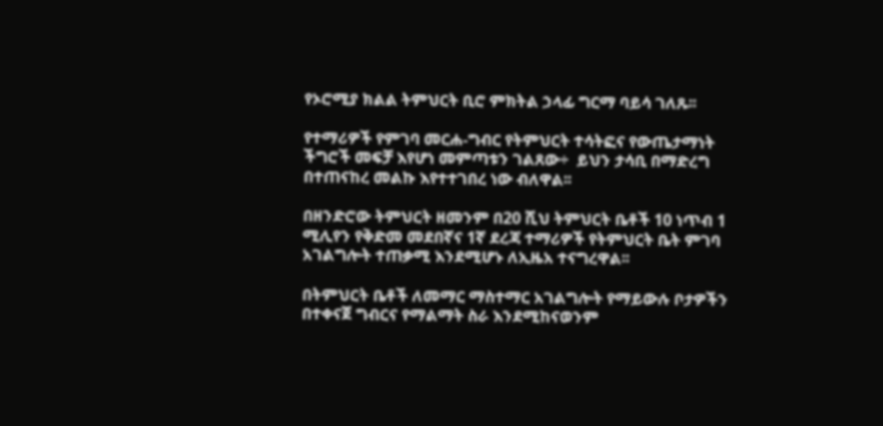የኦሮሚያ ክልል ትምህርት ቢሮ ምክትል ኃላፊ ግርማ ባይሳ ገለጹ፡፡

የተማሪዎች የምገባ መርሐ-ግብር የትምህርት ተሳትፎና የውጤታማነት ችግሮች መፍቻ እየሆነ መምጣቱን ገልጸው÷  ይህን ታሳቢ በማድረግ በተጠናከረ መልኩ እየተተገበረ ነው ብለዋል፡፡

በዘንድሮው ትምህርት ዘመንም በ20 ሺህ ትምህርት ቤቶች 10 ነጥብ 1 ሚሊየን የቅድመ መደበኛና 1ኛ ደረጃ ተማሪዎች የትምህርት ቤት ምገባ አገልግሎት ተጠቃሚ እንደሚሆኑ ለኢዜአ ተናግረዋል፡፡

በትምህርት ቤቶች ለመማር ማስተማር አገልግሎት የማይውሉ ቦታዎችን በተቀናጀ ግብርና የማልማት ስራ እንደሚከናወንም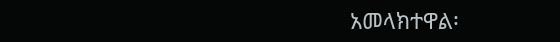አመላክተዋል፡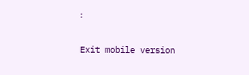፡

Exit mobile version